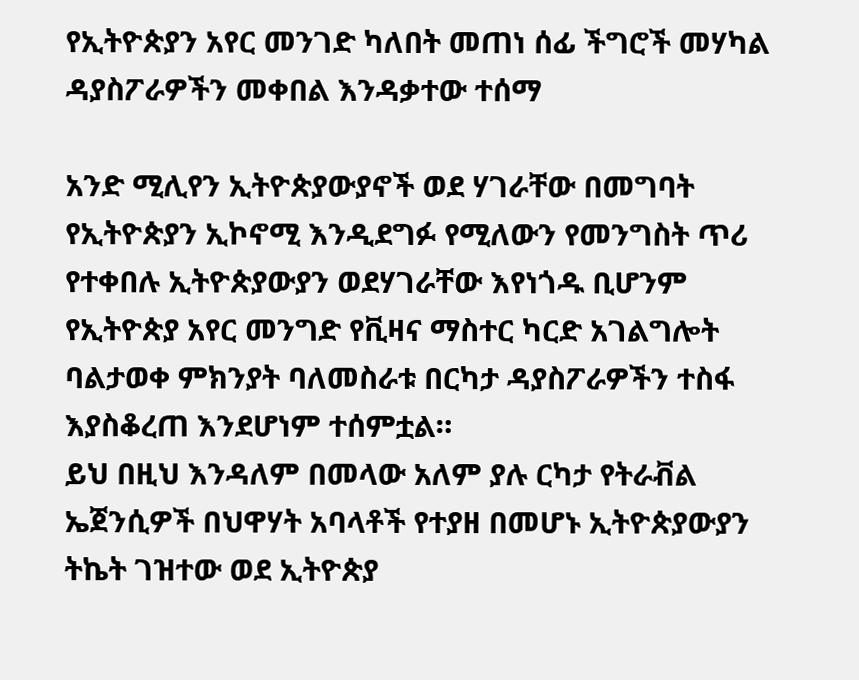የኢትዮጵያን አየር መንገድ ካለበት መጠነ ሰፊ ችግሮች መሃካል ዳያስፖራዎችን መቀበል እንዳቃተው ተሰማ

አንድ ሚሊየን ኢትዮጵያውያኖች ወደ ሃገራቸው በመግባት የኢትዮጵያን ኢኮኖሚ እንዲደግፉ የሚለውን የመንግስት ጥሪ የተቀበሉ ኢትዮጵያውያን ወደሃገራቸው እየነጎዱ ቢሆንም የኢትዮጵያ አየር መንግድ የቪዛና ማስተር ካርድ አገልግሎት ባልታወቀ ምክንያት ባለመስራቱ በርካታ ዳያስፖራዎችን ተስፋ እያስቆረጠ እንደሆነም ተሰምቷል።
ይህ በዚህ እንዳለም በመላው አለም ያሉ ርካታ የትራቭል ኤጀንሲዎች በህዋሃት አባላቶች የተያዘ በመሆኑ ኢትዮጵያውያን ትኬት ገዝተው ወደ ኢትዮጵያ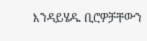እንዳይሄዱ ቢሮዎቻቸውን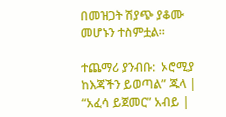በመዝጋት ሽያጭ ያቆሙ መሆኑን ተስምቷል።

ተጨማሪ ያንብቡ:  ኦሮሚያ ከእጃችን ይወጣል” ጁላ | “አፈሳ ይጀመር” አብይ |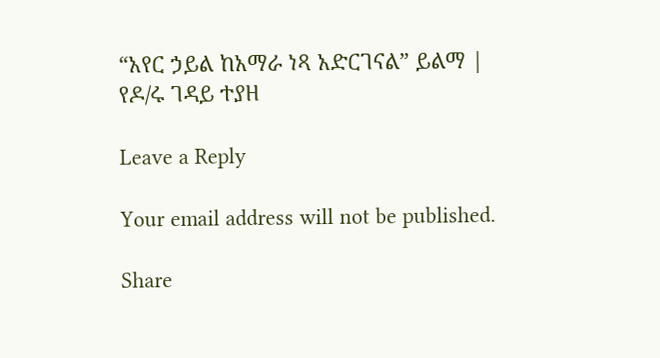“አየር ኃይል ከአማራ ነጻ አድርገናል” ይልማ | የዶ/ሩ ገዳይ ተያዘ

Leave a Reply

Your email address will not be published.

Share